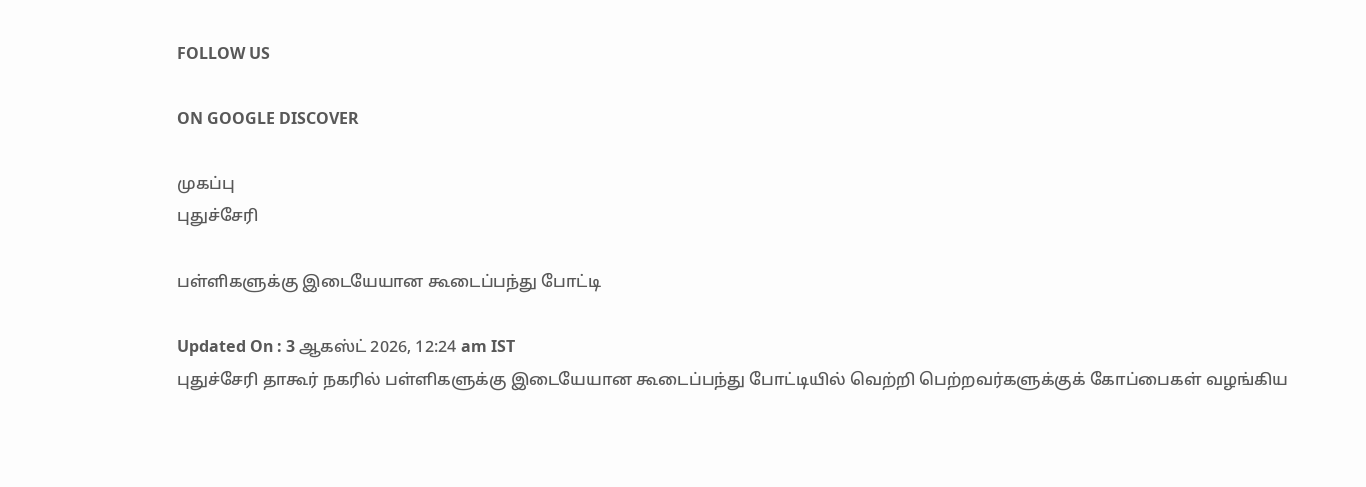FOLLOW US

ON GOOGLE DISCOVER

முகப்பு
புதுச்சேரி

பள்ளிகளுக்கு இடையேயான கூடைப்பந்து போட்டி

Updated On : 3 ஆகஸ்ட் 2026, 12:24 am IST
புதுச்சேரி தாகூர் நகரில் பள்ளிகளுக்கு இடையேயான கூடைப்பந்து போட்டியில் வெற்றி பெற்றவர்களுக்குக் கோப்பைகள் வழங்கிய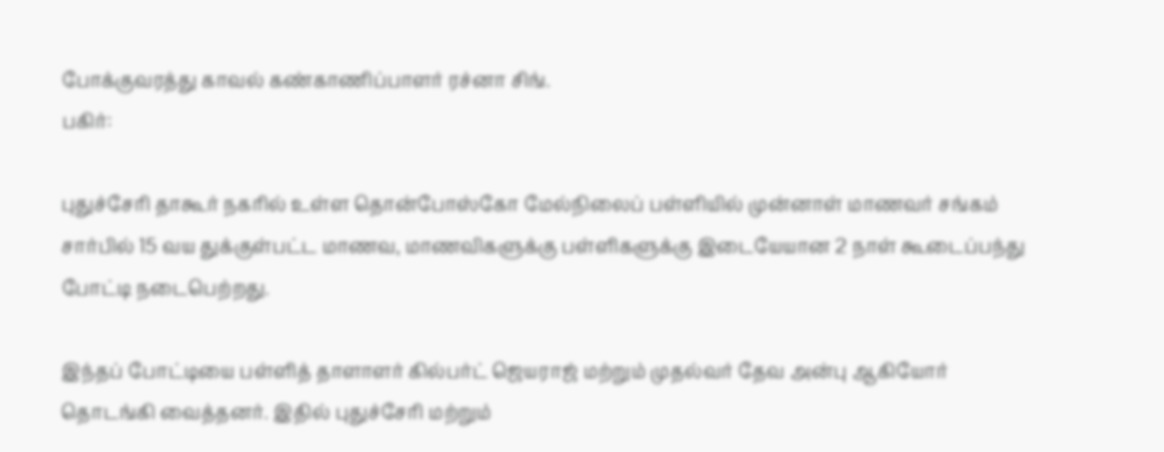போக்குவரத்து காவல் கண்காணிப்பாளர் ரச்னா சிங்.
பகிர்:

புதுச்சேரி தாகூர் நகரில் உள்ள தொன்போஸ்கோ மேல்நிலைப் பள்ளியில் முன்னாள் மாணவர் சங்கம் சார்பில் 15 வய துக்குள்பட்ட மாணவ, மாணவிகளுக்கு பள்ளிகளுக்கு இடையேயான 2 நாள் கூடைப்பந்து போட்டி நடைபெற்றது.

இந்தப் போட்டியை பள்ளித் தாளாளர் கில்பர்ட் ஜெயராஜ் மற்றும் முதல்வர் தேவ அன்பு ஆகியோர் தொடங்கி வைத்தனர். இதில் புதுச்சேரி மற்றும்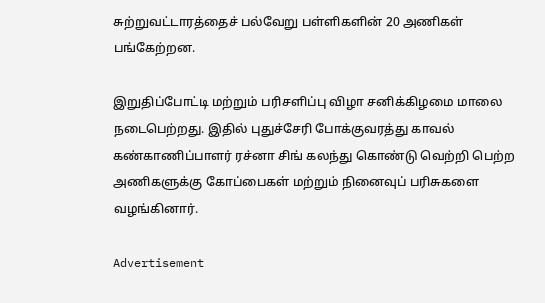சுற்றுவட்டாரத்தைச் பல்வேறு பள்ளிகளின் 20 அணிகள் பங்கேற்றன.

இறுதிப்போட்டி மற்றும் பரிசளிப்பு விழா சனிக்கிழமை மாலை நடைபெற்றது. இதில் புதுச்சேரி போக்குவரத்து காவல் கண்காணிப்பாளர் ரச்னா சிங் கலந்து கொண்டு வெற்றி பெற்ற அணிகளுக்கு கோப்பைகள் மற்றும் நினைவுப் பரிசுகளை வழங்கினார்.

Advertisement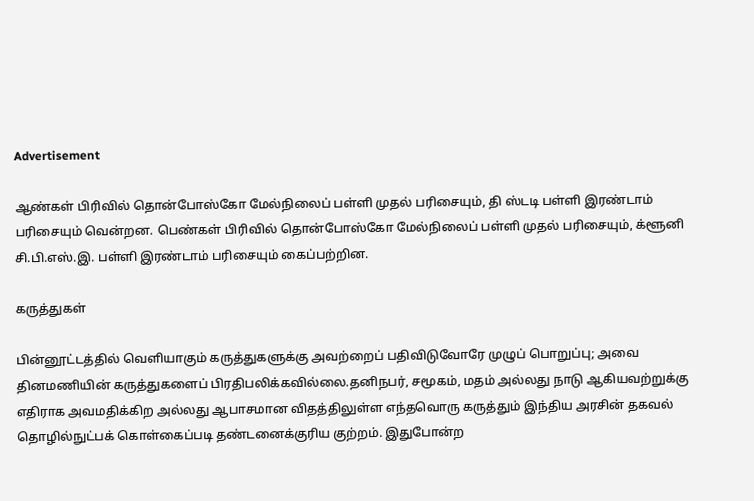Advertisement

ஆண்கள் பிரிவில் தொன்போஸ்கோ மேல்நிலைப் பள்ளி முதல் பரிசையும், தி ஸ்டடி பள்ளி இரண்டாம் பரிசையும் வென்றன. பெண்கள் பிரிவில் தொன்போஸ்கோ மேல்நிலைப் பள்ளி முதல் பரிசையும், க்ளூனி சி.பி.எஸ்.இ. பள்ளி இரண்டாம் பரிசையும் கைப்பற்றின.

கருத்துகள்

பின்னூட்டத்தில் வெளியாகும் கருத்துகளுக்கு அவற்றைப் பதிவிடுவோரே முழுப் பொறுப்பு; அவை தினமணியின் கருத்துகளைப் பிரதிபலிக்கவில்லை.தனிநபர், சமூகம், மதம் அல்லது நாடு ஆகியவற்றுக்கு எதிராக அவமதிக்கிற அல்லது ஆபாசமான விதத்திலுள்ள எந்தவொரு கருத்தும் இந்திய அரசின் தகவல் தொழில்நுட்பக் கொள்கைப்படி தண்டனைக்குரிய குற்றம். இதுபோன்ற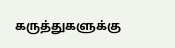கருத்துகளுக்கு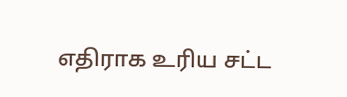எதிராக உரிய சட்ட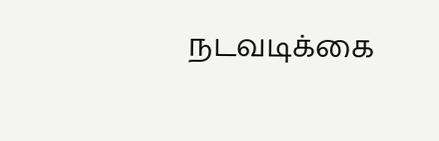நடவடிக்கை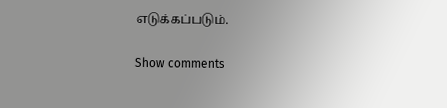எடுக்கப்படும்.

Show comments